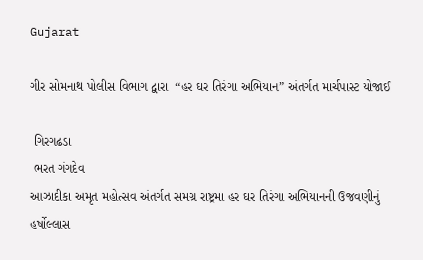Gujarat

ગીર સોમનાથ પોલીસ વિભાગ દ્વારા  “હર ઘર તિરંગા અભિયાન” અંતર્ગત માર્ચપાસ્ટ યોજાઈ

 ગિરગઢડા
 ભરત ગંગદેવ
આઝાદીકા અમૃત મહોત્સવ અંતર્ગત સમગ્ર રાષ્ટ્રમા હર ઘર તિરંગા અભિયાનની ઉજવણીનું હર્ષોલ્લાસ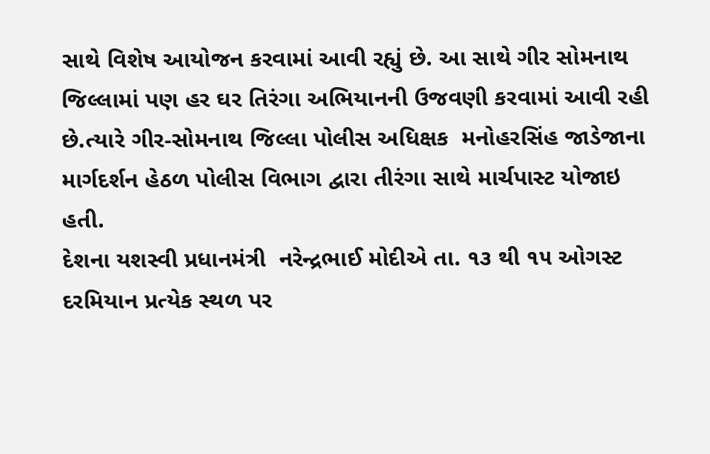સાથે વિશેષ આયોજન કરવામાં આવી રહ્યું છે. આ સાથે ગીર સોમનાથ જિલ્લામાં પણ હર ઘર તિરંગા અભિયાનની ઉજવણી કરવામાં આવી રહી છે.ત્યારે ગીર-સોમનાથ જિલ્લા પોલીસ અધિક્ષક  મનોહરસિંહ જાડેજાના માર્ગદર્શન હેઠળ પોલીસ વિભાગ દ્વારા તીરંગા સાથે માર્ચપાસ્ટ યોજાઇ હતી.
દેશના યશસ્વી પ્રધાનમંત્રી  નરેન્દ્રભાઈ મોદીએ તા. ૧૩ થી ૧૫ ઓગસ્ટ દરમિયાન પ્રત્યેક સ્થળ પર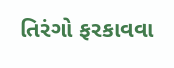તિરંગો ફરકાવવા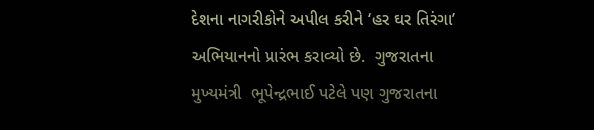દેશના નાગરીકોને અપીલ કરીને ‘હર ઘર તિરંગા’ અભિયાનનો પ્રારંભ કરાવ્યો છે.  ગુજરાતના મુખ્યમંત્રી  ભૂપેન્દ્રભાઈ પટેલે પણ ગુજરાતના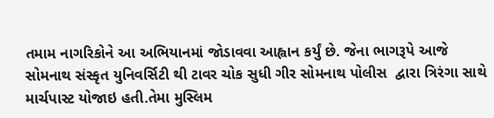તમામ નાગરિકોને આ અભિયાનમાં જોડાવવા આહ્વાન કર્યું છે. જેના ભાગરૂપે આજે સોમનાથ સંસ્કૃત યુનિવર્સિટી થી ટાવર ચોક સુધી ગીર સોમનાથ પોલીસ  દ્વારા ત્રિરંગા સાથે માર્ચપાસ્ટ યોજાઇ હતી.તેમા મુસ્લિમ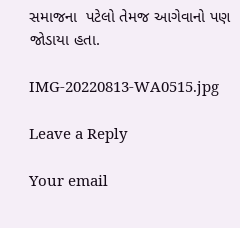સમાજના  પટેલો તેમજ આગેવાનો પણ જોડાયા હતા.

IMG-20220813-WA0515.jpg

Leave a Reply

Your email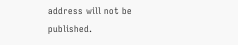address will not be published.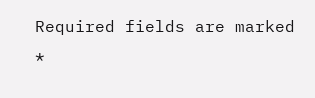Required fields are marked *